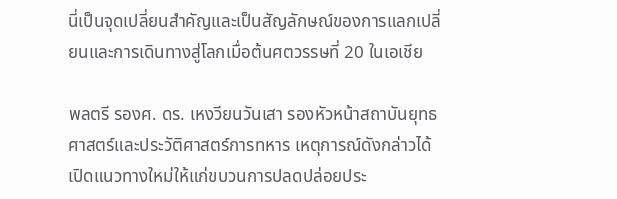นี่เป็นจุดเปลี่ยนสำคัญและเป็นสัญลักษณ์ของการแลกเปลี่ยนและการเดินทางสู่โลกเมื่อต้นศตวรรษที่ 20 ในเอเชีย

พลตรี รองศ. ดร. เหงวียนวันเสา รองหัวหน้าสถาบันยุทธศาสตร์และประวัติศาสตร์การทหาร เหตุการณ์ดังกล่าวได้เปิดแนวทางใหม่ให้แก่ขบวนการปลดปล่อยประ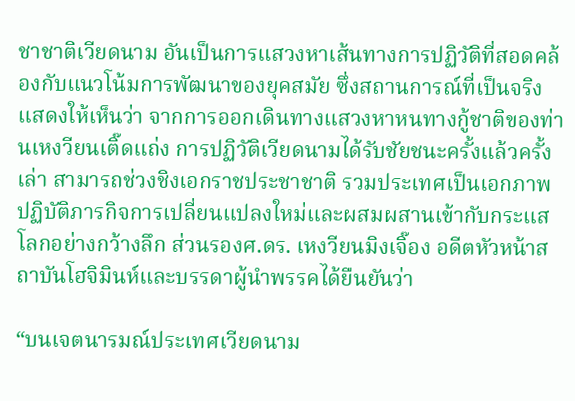ชาชาติเวียดนาม อันเป็นการแสวงหาเส้นทางการปฏิวัติที่สอดคล้องกับแนวโน้มการพัฒนาของยุคสมัย ซึ่งสถานการณ์ที่เป็นจริงแสดงให้เห็นว่า จากการออกเดินทางแสวงหาหนทางกู้ชาติของท่านเหงวียนเติ๊ดแถ่ง การปฏิวัติเวียดนามได้รับชัยชนะครั้งแล้วครั้งเล่า สามารถช่วงชิงเอกราชประชาชาติ รวมประเทศเป็นเอกภาพ ปฏิบัติภารกิจการเปลี่ยนแปลงใหม่และผสมผสานเข้ากับกระแสโลกอย่างกว้างลึก ส่วนรองศ.ดร. เหงวียนมิงเจิ๊อง อดีตหัวหน้าสถาบันโฮจิมินห์และบรรดาผู้นำพรรคได้ยืนยันว่า

“บนเจตนารมณ์ประเทศเวียดนาม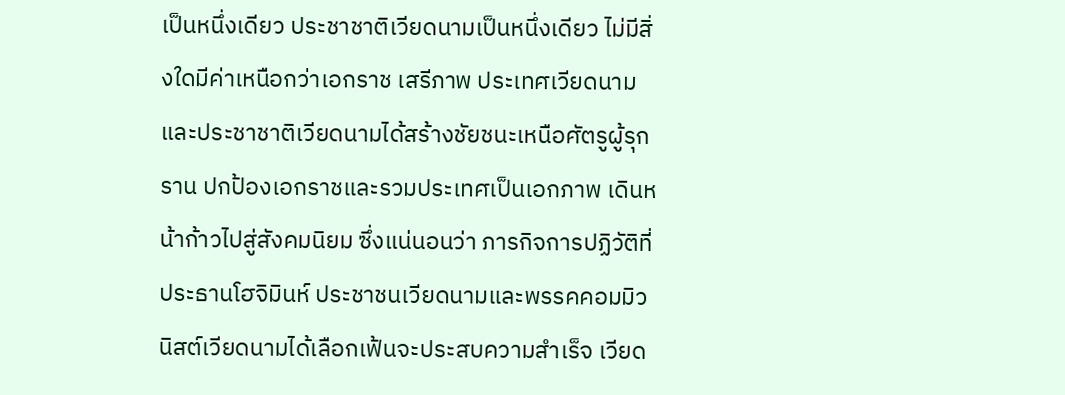เป็นหนึ่งเดียว ประชาชาติเวียดนามเป็นหนึ่งเดียว ไม่มีสิ่งใดมีค่าเหนือกว่าเอกราช เสรีภาพ ประเทศเวียดนามและประชาชาติเวียดนามได้สร้างชัยชนะเหนือศัตรูผู้รุกราน ปกป้องเอกราชและรวมประเทศเป็นเอกภาพ เดินหน้าก้าวไปสู่สังคมนิยม ซึ่งแน่นอนว่า ภารกิจการปฏิวัติที่ประธานโฮจิมินห์ ประชาชนเวียดนามและพรรคคอมมิวนิสต์เวียดนามได้เลือกเฟ้นจะประสบความสำเร็จ เวียด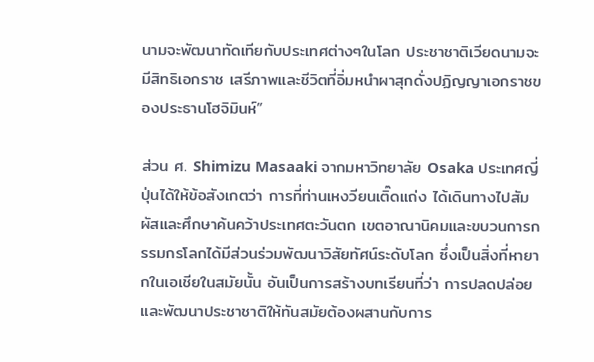นามจะพัฒนาทัดเทียกับประเทศต่างๆในโลก ประชาชาติเวียดนามจะมีสิทธิเอกราช เสรีภาพและชีวิตที่อิ่มหนำผาสุกดั่งปฏิญญาเอกราชของประธานโฮจิมินห์”

ส่วน ศ. Shimizu Masaaki จากมหาวิทยาลัย Osaka ประเทศญี่ปุ่นได้ให้ข้อสังเกตว่า การที่ท่านเหงวียนเติ๊ดแถ่ง ได้เดินทางไปสัมผัสและศึกษาค้นคว้าประเทศตะวันตก เขตอาณานิคมและขบวนการกรรมกรโลกได้มีส่วนร่วมพัฒนาวิสัยทัศน์ระดับโลก ซึ่งเป็นสิ่งที่หายากในเอเชียในสมัยนั้น อันเป็นการสร้างบทเรียนที่ว่า การปลดปล่อยและพัฒนาประชาชาติให้ทันสมัยต้องผสานกับการ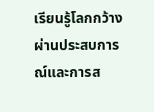เรียนรู้โลกกว้างผ่านประสบการณ์และการส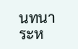นทนาระห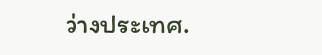ว่างประเทศ.